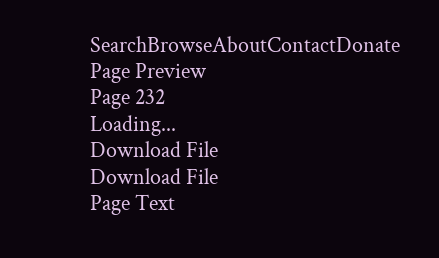SearchBrowseAboutContactDonate
Page Preview
Page 232
Loading...
Download File
Download File
Page Text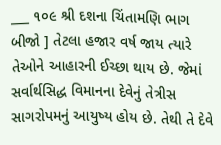___ ૧૦૯ શ્રી દશના ચિંતામણિ ભાગ બીજો ] તેટલા હજાર વર્ષ જાય ત્યારે તેઓને આહારની ઈચ્છા થાય છે. જેમાં સર્વાર્થસિદ્ધ વિમાનના દેવેનું તેત્રીસ સાગરોપમનું આયુષ્ય હોય છે. તેથી તે દેવે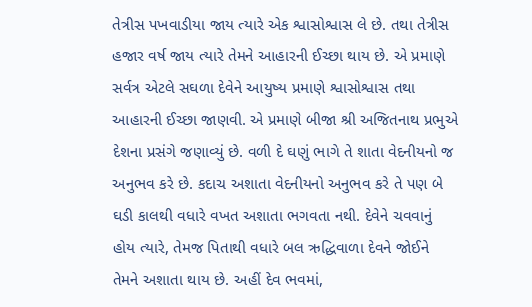તેત્રીસ પખવાડીયા જાય ત્યારે એક શ્વાસોશ્વાસ લે છે. તથા તેત્રીસ હજાર વર્ષ જાય ત્યારે તેમને આહારની ઈચ્છા થાય છે. એ પ્રમાણે સર્વત્ર એટલે સઘળા દેવેને આયુષ્ય પ્રમાણે શ્વાસોશ્વાસ તથા આહારની ઈચ્છા જાણવી. એ પ્રમાણે બીજા શ્રી અજિતનાથ પ્રભુએ દેશના પ્રસંગે જણાવ્યું છે. વળી દે ઘણું ભાગે તે શાતા વેદનીયનો જ અનુભવ કરે છે. કદાચ અશાતા વેદનીયનો અનુભવ કરે તે પણ બે ઘડી કાલથી વધારે વખત અશાતા ભગવતા નથી. દેવેને ચવવાનું હોય ત્યારે, તેમજ પિતાથી વધારે બલ ઋદ્ધિવાળા દેવને જોઈને તેમને અશાતા થાય છે. અહીં દેવ ભવમાં,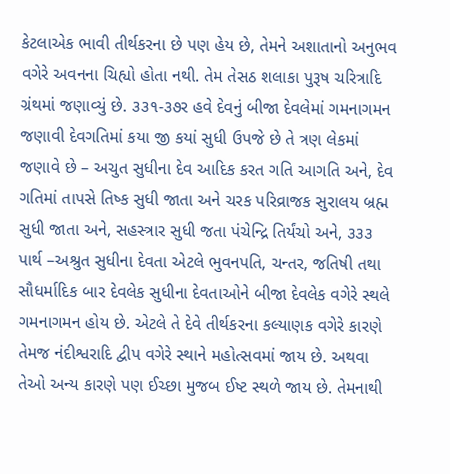કેટલાએક ભાવી તીર્થકરના છે પણ હેય છે, તેમને અશાતાનો અનુભવ વગેરે અવનના ચિહ્યો હોતા નથી. તેમ તેસઠ શલાકા પુરૂષ ચરિત્રાદિ ગ્રંથમાં જણાવ્યું છે. ૩૩૧-૩૭ર હવે દેવનું બીજા દેવલેમાં ગમનાગમન જણાવી દેવગતિમાં કયા જી કયાં સુધી ઉપજે છે તે ત્રણ લેકમાં જણાવે છે – અચુત સુધીના દેવ આદિક કરત ગતિ આગતિ અને, દેવ ગતિમાં તાપસે તિષ્ક સુધી જાતા અને ચરક પરિવ્રાજક સુરાલય બ્રહ્મ સુધી જાતા અને, સહસ્ત્રાર સુધી જતા પંચેન્દ્રિ તિર્યંચો અને, ૩૩૩ પાર્થ –અશ્રુત સુધીના દેવતા એટલે ભુવનપતિ, ચન્તર, જતિષી તથા સૌધર્માદિક બાર દેવલેક સુધીના દેવતાઓને બીજા દેવલેક વગેરે સ્થલે ગમનાગમન હોય છે. એટલે તે દેવે તીર્થકરના કલ્યાણક વગેરે કારણે તેમજ નંદીશ્વરાદિ દ્વીપ વગેરે સ્થાને મહોત્સવમાં જાય છે. અથવા તેઓ અન્ય કારણે પણ ઈચ્છા મુજબ ઈષ્ટ સ્થળે જાય છે. તેમનાથી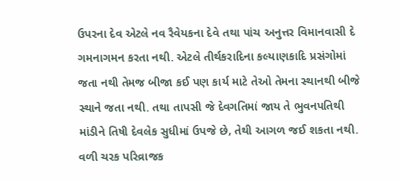ઉપરના દેવ એટલે નવ રૈવેયકના દેવે તથા પાંચ અનુત્તર વિમાનવાસી દે ગમનાગમન કરતા નથી. એટલે તીર્થકરાદિના કલ્યાણકાદિ પ્રસંગોમાં જતા નથી તેમજ બીજા કઈ પણ કાર્ય માટે તેઓ તેમના સ્થાનથી બીજે સ્થાને જતા નથી. તથા તાપસી જે દેવગતિમાં જાય તે ભુવનપતિથી માંડીને તિષી દેવલેક સુધીમાં ઉપજે છે, તેથી આગળ જઈ શકતા નથી. વળી ચરક પરિવ્રાજક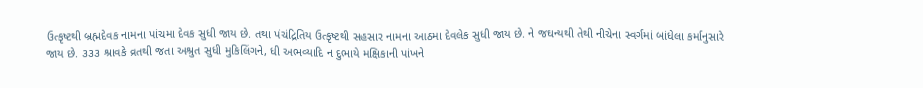ઉત્કૃષ્ટથી બ્રહ્મદેવક નામના પાંચમા દેવક સુધી જાય છે. તથા પંચંદ્રિતિય ઉત્કૃષ્ટથી સહસાર નામના આઠમા દેવલેક સુધી જાય છે. ને જઘન્યથી તેથી નીચેના સ્વર્ગમાં બાંધેલા કર્માનુસારે જાય છે. ૩૩૩ શ્રાવકે વ્રતથી જતા અશ્રુત સુધી મુકિલિંગને, ધી અભવ્યાદિ ન દુભાયે મક્ષિકાની પાંખને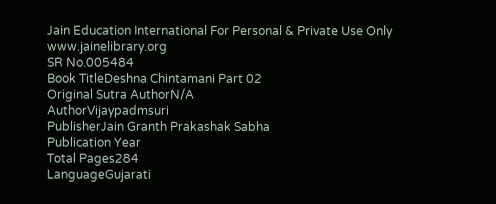Jain Education International For Personal & Private Use Only www.jainelibrary.org
SR No.005484
Book TitleDeshna Chintamani Part 02
Original Sutra AuthorN/A
AuthorVijaypadmsuri
PublisherJain Granth Prakashak Sabha
Publication Year
Total Pages284
LanguageGujarati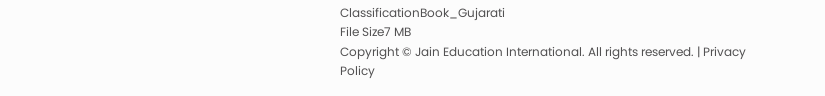ClassificationBook_Gujarati
File Size7 MB
Copyright © Jain Education International. All rights reserved. | Privacy Policy